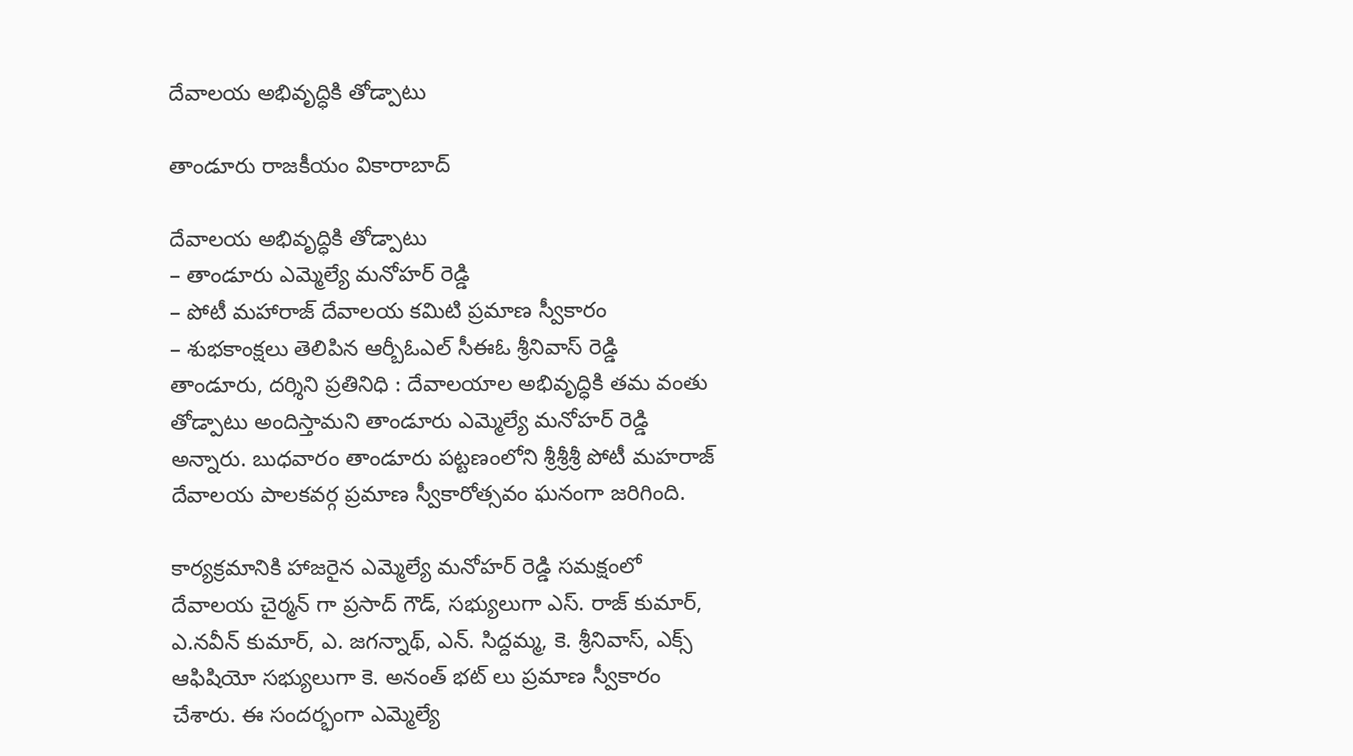దేవాలయ అభివృద్ధికి తోడ్పాటు

తాండూరు రాజకీయం వికారాబాద్

దేవాలయ అభివృద్ధికి తోడ్పాటు
– తాండూరు ఎమ్మెల్యే మనోహర్ రెడ్డి
– పోటీ మహారాజ్ దేవాలయ కమిటి ప్రమాణ స్వీకారం
– శుభకాంక్షలు తెలిపిన ఆర్బీఓఎల్ సీఈఓ శ్రీనివాస్ రెడ్డి
తాండూరు, దర్శిని ప్రతినిధి : దేవాలయాల అభివృద్ధికి తమ వంతు తోడ్పాటు అందిస్తామని తాండూరు ఎమ్మెల్యే మనోహర్ రెడ్డి అన్నారు. బుధవారం తాండూరు పట్టణంలోని శ్రీశ్రీశ్రీ పోటీ మహరాజ్ దేవాలయ పాలకవర్గ ప్రమాణ స్వీకారోత్సవం ఘనంగా జరిగింది.

కార్యక్రమానికి హాజరైన ఎమ్మెల్యే మనోహర్ రెడ్డి సమక్షంలో దేవాలయ చైర్మన్ గా ప్రసాద్ గౌడ్, సభ్యులుగా ఎస్. రాజ్ కుమార్, ఎ.నవీన్ కుమార్, ఎ. జగన్నాథ్, ఎన్. సిద్దమ్మ, కె. శ్రీనివాస్, ఎక్స్ ఆఫిషియో సభ్యులుగా కె. అనంత్ భట్ లు ప్రమాణ స్వీకారం చేశారు. ఈ సందర్భంగా ఎమ్మెల్యే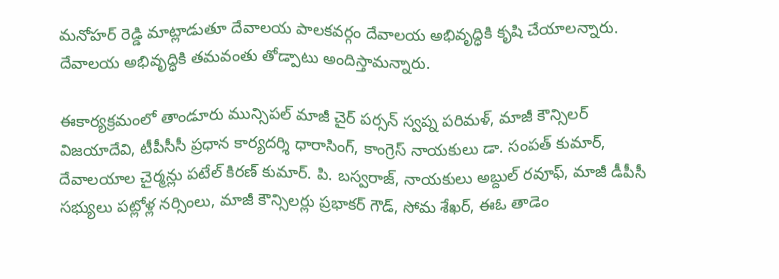మనోహర్ రెడ్డి మాట్లాడుతూ దేవాలయ పాలకవర్గం దేవాలయ అభివృద్ధికి కృషి చేయాలన్నారు. దేవాలయ అభివృద్ధికి తమవంతు తోడ్పాటు అందిస్తామన్నారు.

ఈకార్యక్రమంలో తాండూరు మున్సిపల్ మాజీ చైర్ పర్సన్ స్వప్న పరిమళ్, మాజీ కౌన్సిలర్ విజయాదేవి, టీపీసీసీ ప్రధాన కార్యదర్శి ధారాసింగ్, కాంగ్రెస్ నాయకులు డా. సంపత్ కుమార్, దేవాలయాల చైర్మన్లు పటేల్ కిరణ్ కుమార్. పి. బస్వరాజ్, నాయకులు అబ్దుల్ రవూఫ్, మాజీ డీపీసీ సభ్యులు పట్లోళ్ల నర్సింలు, మాజీ కౌన్సిలర్లు ప్రభాకర్ గౌడ్, సోమ శేఖర్, ఈఓ తాడెం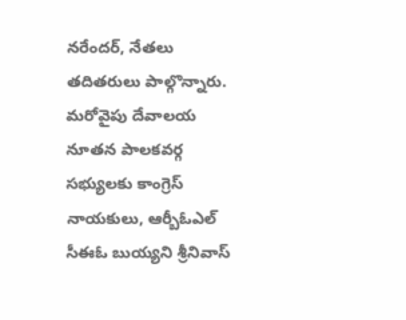నరేందర్, నేతలు తదితరులు పాల్గొన్నారు. మరోవైపు దేవాలయ నూతన పాలకవర్గ సభ్యులకు కాంగ్రెస్ నాయకులు, ఆర్బీఓఎల్ సీఈఓ బుయ్యని శ్రీనివాస్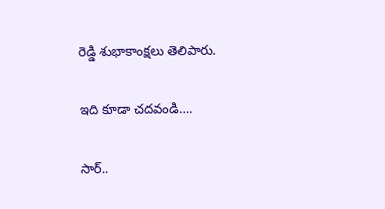రెడ్డి శుభాకాంక్షలు తెలిపారు.

ఇది కూడా చదవండి….

సార్..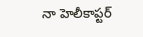నా హెలీకాప్టర్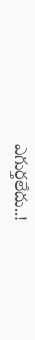ఎగుర్తలేదు..!